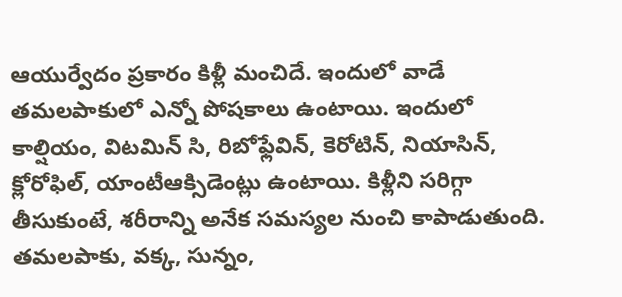ఆయుర్వేదం ప్రకారం కిళ్లీ మంచిదే. ఇందులో వాడే తమలపాకులో ఎన్నో పోషకాలు ఉంటాయి. ఇందులో కాల్షియం, విటమిన్ సి, రిబోఫ్లేవిన్, కెరోటిన్, నియాసిన్, క్లోరోఫిల్, యాంటీఆక్సిడెంట్లు ఉంటాయి. కిళ్లీని సరిగ్గా తీసుకుంటే, శరీరాన్ని అనేక సమస్యల నుంచి కాపాడుతుంది. తమలపాకు, వక్క, సున్నం,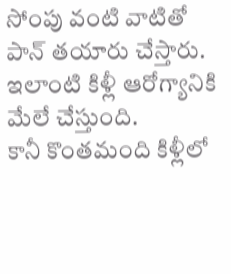సోంపు వంటి వాటితో పాన్ తయారు చేస్తారు. ఇలాంటి కిళ్లీ ఆరోగ్యానికి మేలే చేస్తుంది.
కానీ కొంతమంది కిళ్లీలో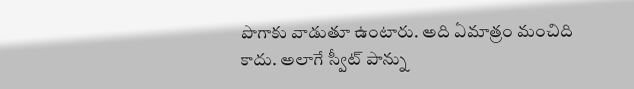పొగాకు వాడుతూ ఉంటారు. అది ఏమాత్రం మంచిది కాదు. అలాగే స్వీట్ పాన్ను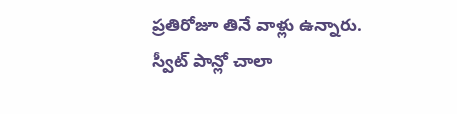ప్రతిరోజూ తినే వాళ్లు ఉన్నారు. స్వీట్ పాన్లో చాలా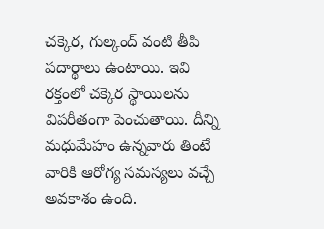చక్కెర, గుల్కంద్ వంటి తీపి పదార్థాలు ఉంటాయి. ఇవి రక్తంలో చక్కెర స్థాయిలను విపరీతంగా పెంచుతాయి. దీన్ని మధుమేహం ఉన్నవారు తింటే వారికి ఆరోగ్య సమస్యలు వచ్చే అవకాశం ఉంది.